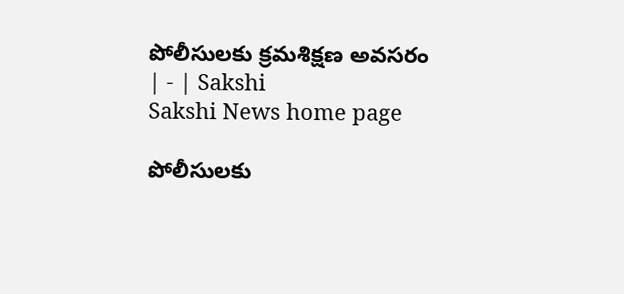పోలీసులకు క్రమశిక్షణ అవసరం | - | Sakshi
Sakshi News home page

పోలీసులకు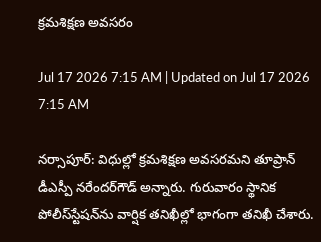క్రమశిక్షణ అవసరం

Jul 17 2026 7:15 AM | Updated on Jul 17 2026 7:15 AM

నర్సాపూర్‌: విధుల్లో క్రమశిక్షణ అవసరమని తూప్రాన్‌ డీఎస్పీ నరేందర్‌గౌడ్‌ అన్నారు. గురువారం స్థానిక పోలీస్‌స్టేషన్‌ను వార్షిక తనిఖీల్లో భాగంగా తనిఖీ చేశారు.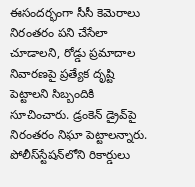ఈసందర్భంగా సీసీ కెమెరాలు నిరంతరం పని చేసేలా చూడాలని, రోడ్డు ప్రమాదాల నివారణపై ప్రత్యేక దృష్టి పెట్టాలని సిబ్బందికి సూచించారు. డ్రంకెన్‌ డ్రైవ్‌పై నిరంతరం నిఘా పెట్టాలన్నారు. పోలీస్‌స్టేషన్‌లోని రికార్డులు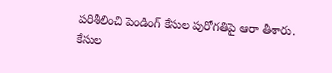పరిశీలించి పెండింగ్‌ కేసుల పురోగతిపై ఆరా తీశారు. కేసుల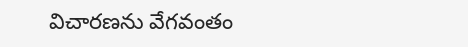విచారణను వేగవంతం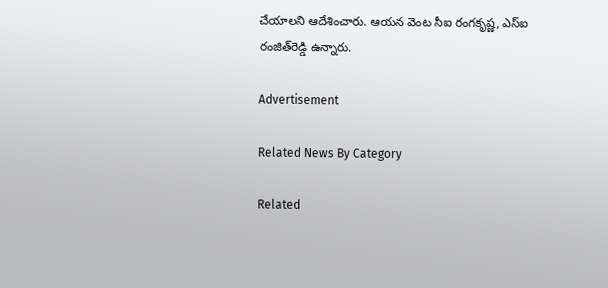చేయాలని ఆదేశించారు. ఆయన వెంట సీఐ రంగకృష్ణ, ఎస్‌ఐ రంజిత్‌రెడ్డి ఉన్నారు.

Advertisement

Related News By Category

Related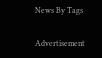News By Tags

Advertisement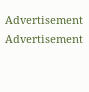Advertisement
Advertisement